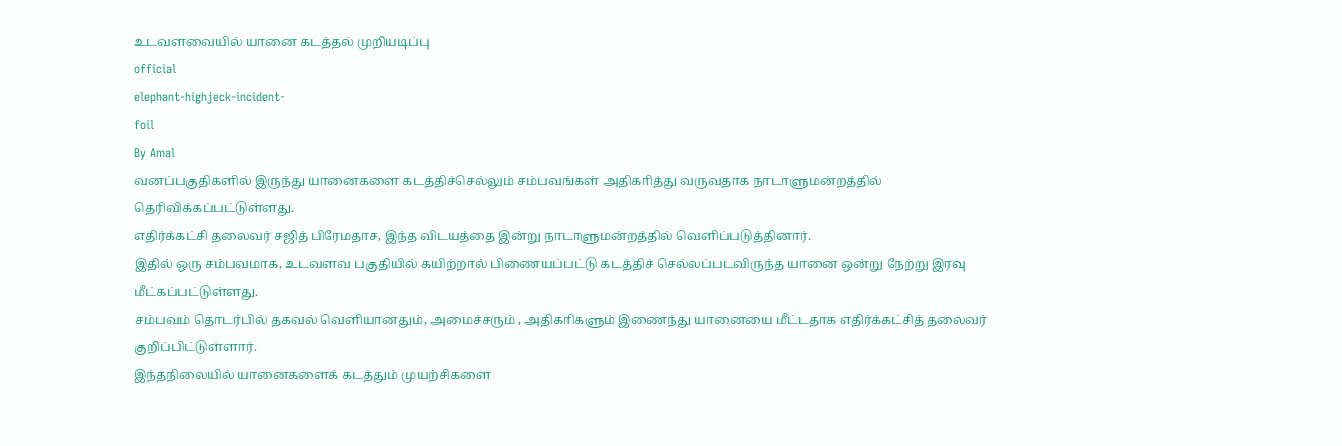உடவளவையில் யானை கடத்தல் முறியடிப்பு
official
elephant-highjeck-incident-
foil
By Amal
வனப்பகுதிகளில் இருந்து யானைகளை கடத்திச்செல்லும் சம்பவங்கள் அதிகாித்து வருவதாக நாடாளுமன்றத்தில் தெரிவிக்கப்பட்டுள்ளது.
எதிர்க்கட்சி தலைவர் சஜித் பிரேமதாச, இந்த விடயத்தை இன்று நாடாளுமன்றத்தில் வெளிப்படுத்தினார்.
இதில் ஒரு சம்பவமாக, உடவளவ பகுதியில் கயிற்றால் பிணையப்பட்டு கடத்திச் செல்லப்படவிருந்த யானை ஒன்று நேற்று இரவு மீட்கப்பட்டுள்ளது.
சம்பவம் தொடர்பில் தகவல் வெளியானதும், அமைச்சரும் , அதிகாிகளும் இணைந்து யானையை மீட்டதாக எதிர்க்கட்சித் தலைவர் குறிப்பிட்டுள்ளார்.
இந்தநிலையில் யானைகளைக் கடத்தும் முயற்சிகளை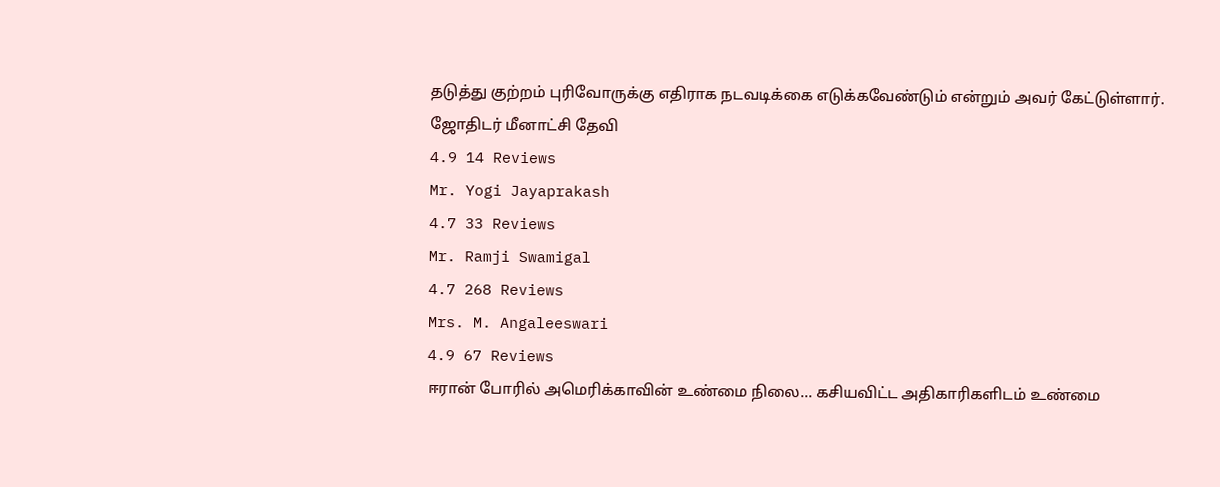தடுத்து குற்றம் புரிவோருக்கு எதிராக நடவடிக்கை எடுக்கவேண்டும் என்றும் அவர் கேட்டுள்ளார்.
ஜோதிடர் மீனாட்சி தேவி
4.9 14 Reviews
Mr. Yogi Jayaprakash
4.7 33 Reviews
Mr. Ramji Swamigal
4.7 268 Reviews
Mrs. M. Angaleeswari
4.9 67 Reviews
ஈரான் போரில் அமெரிக்காவின் உண்மை நிலை... கசியவிட்ட அதிகாரிகளிடம் உண்மை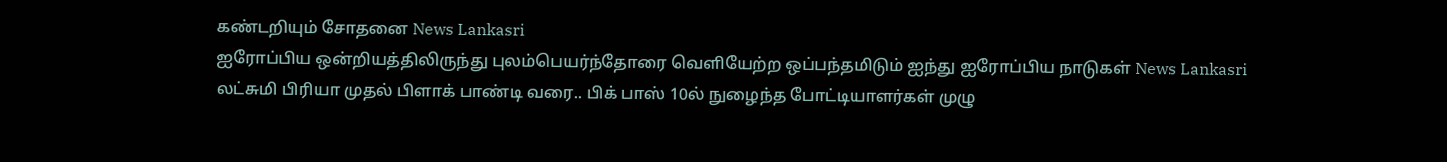கண்டறியும் சோதனை News Lankasri
ஐரோப்பிய ஒன்றியத்திலிருந்து புலம்பெயர்ந்தோரை வெளியேற்ற ஒப்பந்தமிடும் ஐந்து ஐரோப்பிய நாடுகள் News Lankasri
லட்சுமி பிரியா முதல் பிளாக் பாண்டி வரை.. பிக் பாஸ் 10ல் நுழைந்த போட்டியாளர்கள் முழு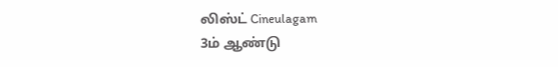லிஸ்ட் Cineulagam
3ம் ஆண்டு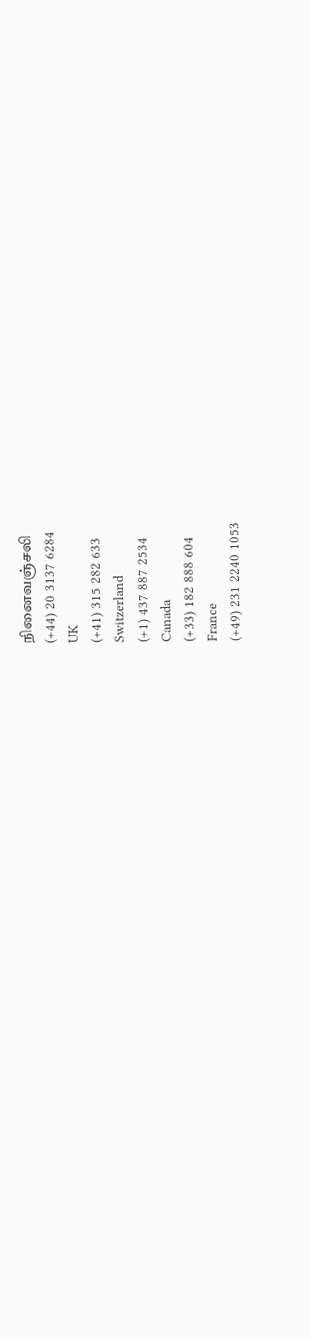நினைவஞ்சலி
(+44) 20 3137 6284
UK
(+41) 315 282 633
Switzerland
(+1) 437 887 2534
Canada
(+33) 182 888 604
France
(+49) 231 2240 1053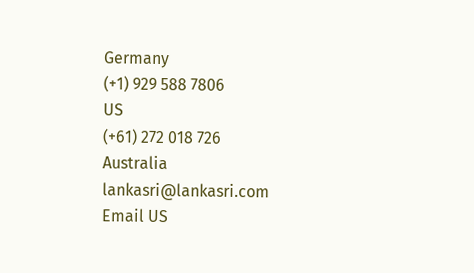Germany
(+1) 929 588 7806
US
(+61) 272 018 726
Australia
lankasri@lankasri.com
Email US